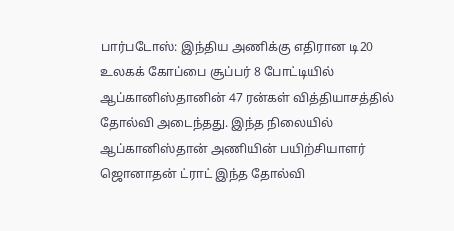பார்படோஸ்: இந்திய அணிக்கு எதிரான டி20 உலகக் கோப்பை சூப்பர் 8 போட்டியில் ஆப்கானிஸ்தானின் 47 ரன்கள் வித்தியாசத்தில் தோல்வி அடைந்தது. இந்த நிலையில் ஆப்கானிஸ்தான் அணியின் பயிற்சியாளர் ஜொனாதன் ட்ராட் இந்த தோல்வி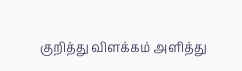குறித்து விளக்கம் அளித்து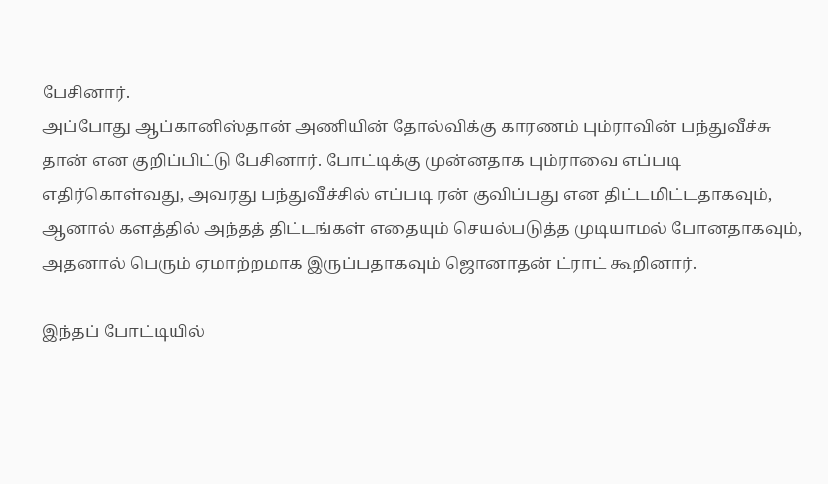பேசினார்.
அப்போது ஆப்கானிஸ்தான் அணியின் தோல்விக்கு காரணம் பும்ராவின் பந்துவீச்சு தான் என குறிப்பிட்டு பேசினார். போட்டிக்கு முன்னதாக பும்ராவை எப்படி எதிர்கொள்வது, அவரது பந்துவீச்சில் எப்படி ரன் குவிப்பது என திட்டமிட்டதாகவும், ஆனால் களத்தில் அந்தத் திட்டங்கள் எதையும் செயல்படுத்த முடியாமல் போனதாகவும், அதனால் பெரும் ஏமாற்றமாக இருப்பதாகவும் ஜொனாதன் ட்ராட் கூறினார்.

இந்தப் போட்டியில்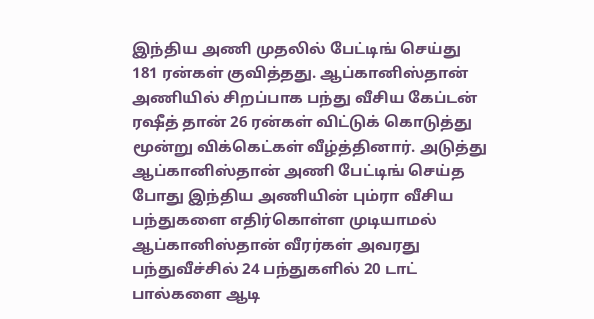இந்திய அணி முதலில் பேட்டிங் செய்து 181 ரன்கள் குவித்தது. ஆப்கானிஸ்தான் அணியில் சிறப்பாக பந்து வீசிய கேப்டன் ரஷீத் தான் 26 ரன்கள் விட்டுக் கொடுத்து மூன்று விக்கெட்கள் வீழ்த்தினார். அடுத்து ஆப்கானிஸ்தான் அணி பேட்டிங் செய்த போது இந்திய அணியின் பும்ரா வீசிய பந்துகளை எதிர்கொள்ள முடியாமல் ஆப்கானிஸ்தான் வீரர்கள் அவரது பந்துவீச்சில் 24 பந்துகளில் 20 டாட் பால்களை ஆடி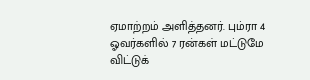ஏமாற்றம் அளித்தனர். பும்ரா 4 ஓவர்களில் 7 ரன்கள் மட்டுமே விட்டுக்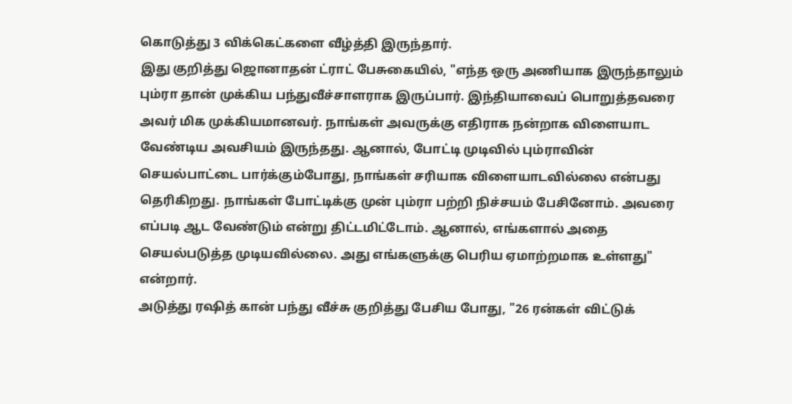கொடுத்து 3 விக்கெட்களை வீழ்த்தி இருந்தார்.
இது குறித்து ஜொனாதன் ட்ராட் பேசுகையில், "எந்த ஒரு அணியாக இருந்தாலும் பும்ரா தான் முக்கிய பந்துவீச்சாளராக இருப்பார். இந்தியாவைப் பொறுத்தவரை அவர் மிக முக்கியமானவர். நாங்கள் அவருக்கு எதிராக நன்றாக விளையாட வேண்டிய அவசியம் இருந்தது. ஆனால், போட்டி முடிவில் பும்ராவின் செயல்பாட்டை பார்க்கும்போது, நாங்கள் சரியாக விளையாடவில்லை என்பது தெரிகிறது. நாங்கள் போட்டிக்கு முன் பும்ரா பற்றி நிச்சயம் பேசினோம். அவரை எப்படி ஆட வேண்டும் என்று திட்டமிட்டோம். ஆனால், எங்களால் அதை செயல்படுத்த முடியவில்லை. அது எங்களுக்கு பெரிய ஏமாற்றமாக உள்ளது" என்றார்.
அடுத்து ரஷித் கான் பந்து வீச்சு குறித்து பேசிய போது, "26 ரன்கள் விட்டுக்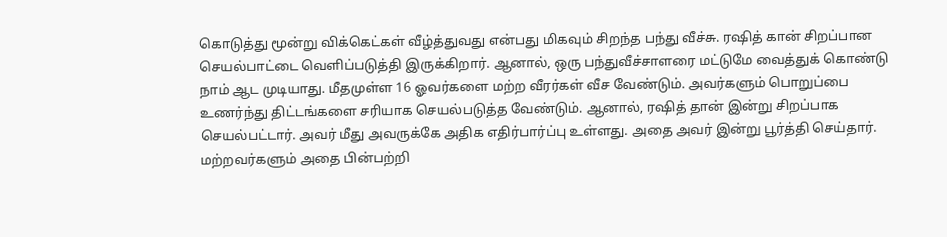கொடுத்து மூன்று விக்கெட்கள் வீழ்த்துவது என்பது மிகவும் சிறந்த பந்து வீச்சு. ரஷித் கான் சிறப்பான செயல்பாட்டை வெளிப்படுத்தி இருக்கிறார். ஆனால், ஒரு பந்துவீச்சாளரை மட்டுமே வைத்துக் கொண்டு நாம் ஆட முடியாது. மீதமுள்ள 16 ஓவர்களை மற்ற வீரர்கள் வீச வேண்டும். அவர்களும் பொறுப்பை உணர்ந்து திட்டங்களை சரியாக செயல்படுத்த வேண்டும். ஆனால், ரஷித் தான் இன்று சிறப்பாக செயல்பட்டார். அவர் மீது அவருக்கே அதிக எதிர்பார்ப்பு உள்ளது. அதை அவர் இன்று பூர்த்தி செய்தார். மற்றவர்களும் அதை பின்பற்றி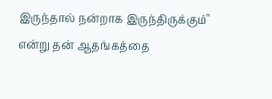இருந்தால் நன்றாக இருந்திருக்கும்" என்று தன் ஆதங்கத்தை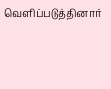வெளிப்படுத்தினார்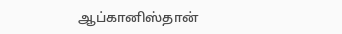ஆப்கானிஸ்தான்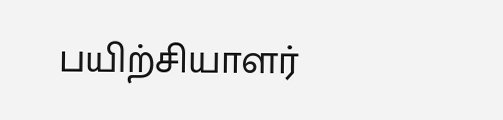பயிற்சியாளர்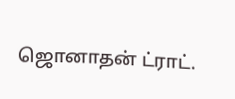ஜொனாதன் ட்ராட்.